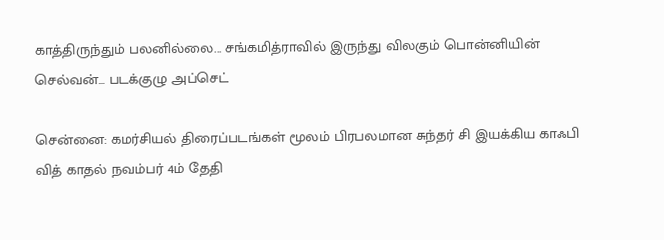காத்திருந்தும் பலனில்லை... சங்கமித்ராவில் இருந்து விலகும் பொன்னியின் செல்வன்... படக்குழு அப்செட்

சென்னை: கமர்சியல் திரைப்படங்கள் மூலம் பிரபலமான சுந்தர் சி இயக்கிய காஃபி வித் காதல் நவம்பர் 4ம் தேதி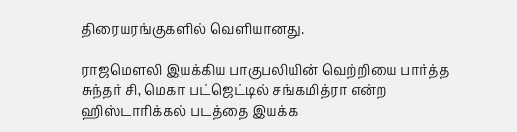திரையரங்குகளில் வெளியானது.

ராஜமெளலி இயக்கிய பாகுபலியின் வெற்றியை பார்த்த சுந்தர் சி, மெகா பட்ஜெட்டில் சங்கமித்ரா என்ற ஹிஸ்டாரிக்கல் படத்தை இயக்க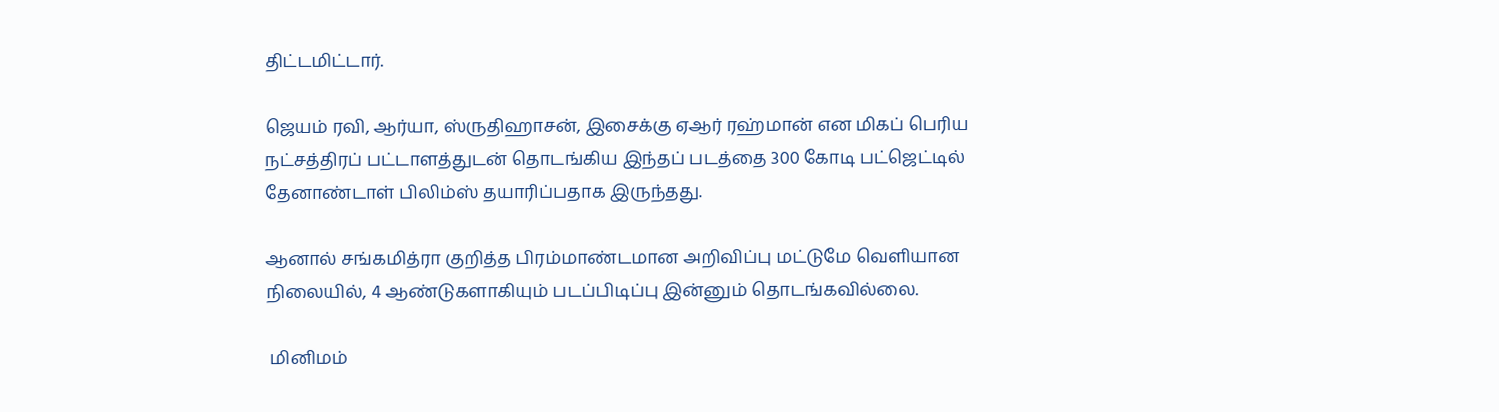திட்டமிட்டார்.

ஜெயம் ரவி, ஆர்யா, ஸ்ருதிஹாசன், இசைக்கு ஏஆர் ரஹ்மான் என மிகப் பெரிய நட்சத்திரப் பட்டாளத்துடன் தொடங்கிய இந்தப் படத்தை 300 கோடி பட்ஜெட்டில் தேனாண்டாள் பிலிம்ஸ் தயாரிப்பதாக இருந்தது.

ஆனால் சங்கமித்ரா குறித்த பிரம்மாண்டமான அறிவிப்பு மட்டுமே வெளியான நிலையில், 4 ஆண்டுகளாகியும் படப்பிடிப்பு இன்னும் தொடங்கவில்லை.

 மினிமம்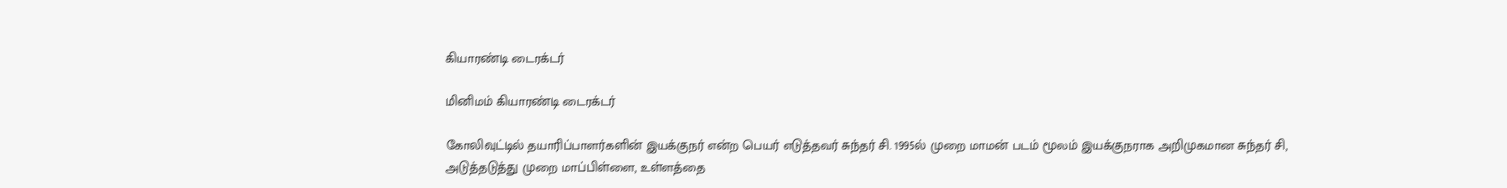கியாரண்டி டைரக்டர்

மினிமம் கியாரண்டி டைரக்டர்

கோலிவுட்டில் தயாரிப்பாளர்களின் இயக்குநர் என்ற பெயர் எடுத்தவர் சுந்தர் சி. 1995ல் முறை மாமன் படம் மூலம் இயக்குநராக அறிமுகமான சுந்தர் சி, அடுத்தடுத்து முறை மாப்பிள்ளை, உள்ளத்தை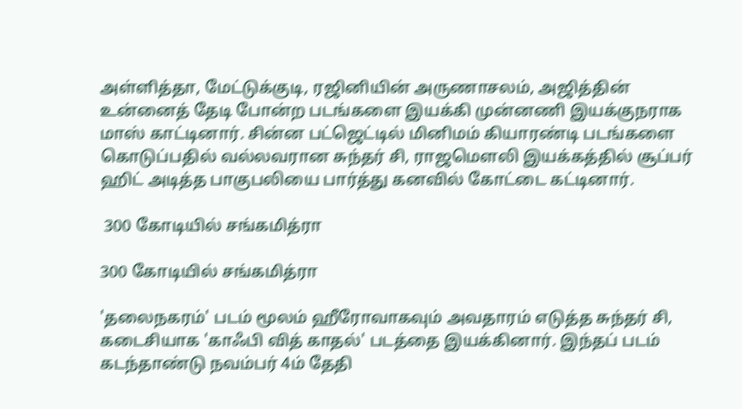அள்ளித்தா, மேட்டுக்குடி, ரஜினியின் அருணாசலம், அஜித்தின் உன்னைத் தேடி போன்ற படங்களை இயக்கி முன்னணி இயக்குநராக மாஸ் காட்டினார். சின்ன பட்ஜெட்டில் மினிமம் கியாரண்டி படங்களை கொடுப்பதில் வல்லவரான சுந்தர் சி, ராஜமெளலி இயக்கத்தில் சூப்பர் ஹிட் அடித்த பாகுபலியை பார்த்து கனவில் கோட்டை கட்டினார்.

 300 கோடியில் சங்கமித்ரா

300 கோடியில் சங்கமித்ரா

'தலைநகரம்' படம் மூலம் ஹீரோவாகவும் அவதாரம் எடுத்த சுந்தர் சி, கடைசியாக 'காஃபி வித் காதல்' படத்தை இயக்கினார். இந்தப் படம் கடந்தாண்டு நவம்பர் 4ம் தேதி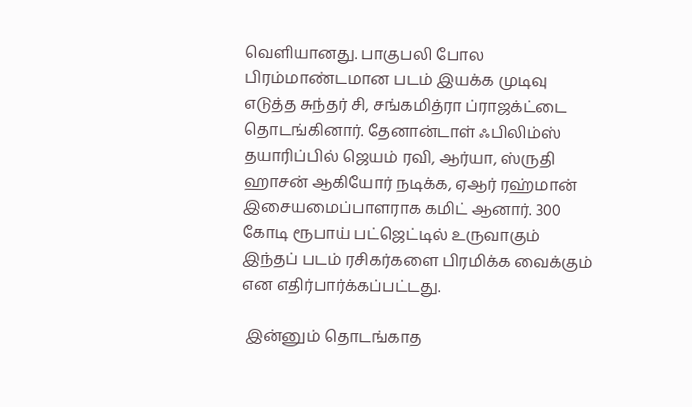வெளியானது. பாகுபலி போல பிரம்மாண்டமான படம் இயக்க முடிவு எடுத்த சுந்தர் சி, சங்கமித்ரா ப்ராஜக்ட்டை தொடங்கினார். தேனான்டாள் ஃபிலிம்ஸ் தயாரிப்பில் ஜெயம் ரவி, ஆர்யா, ஸ்ருதி ஹாசன் ஆகியோர் நடிக்க, ஏஆர் ரஹ்மான் இசையமைப்பாளராக கமிட் ஆனார். 300 கோடி ரூபாய் பட்ஜெட்டில் உருவாகும் இந்தப் படம் ரசிகர்களை பிரமிக்க வைக்கும் என எதிர்பார்க்கப்பட்டது.

 இன்னும் தொடங்காத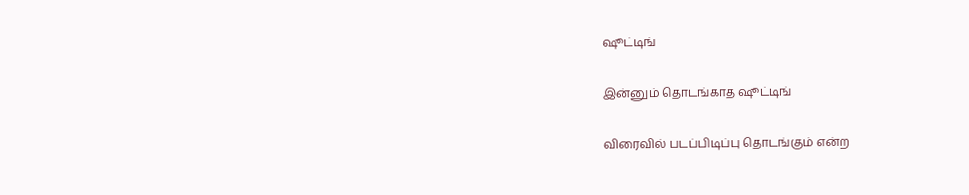ஷூட்டிங்

இன்னும் தொடங்காத ஷூட்டிங்

விரைவில் படப்பிடிப்பு தொடங்கும் என்ற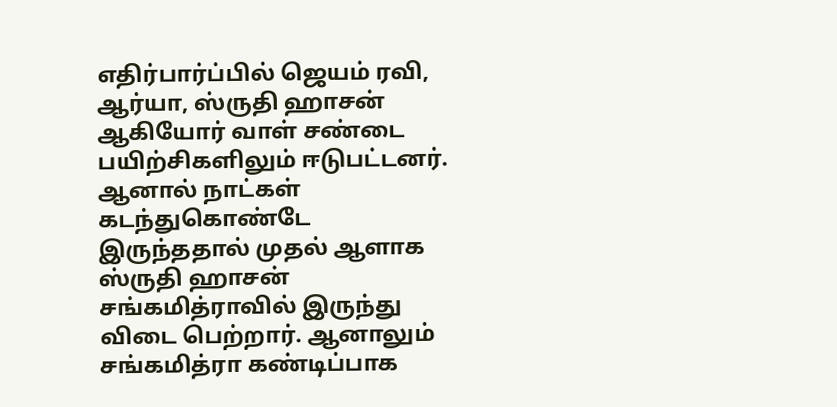எதிர்பார்ப்பில் ஜெயம் ரவி, ஆர்யா, ஸ்ருதி ஹாசன் ஆகியோர் வாள் சண்டை பயிற்சிகளிலும் ஈடுபட்டனர். ஆனால் நாட்கள் கடந்துகொண்டே இருந்ததால் முதல் ஆளாக ஸ்ருதி ஹாசன் சங்கமித்ராவில் இருந்து விடை பெற்றார். ஆனாலும் சங்கமித்ரா கண்டிப்பாக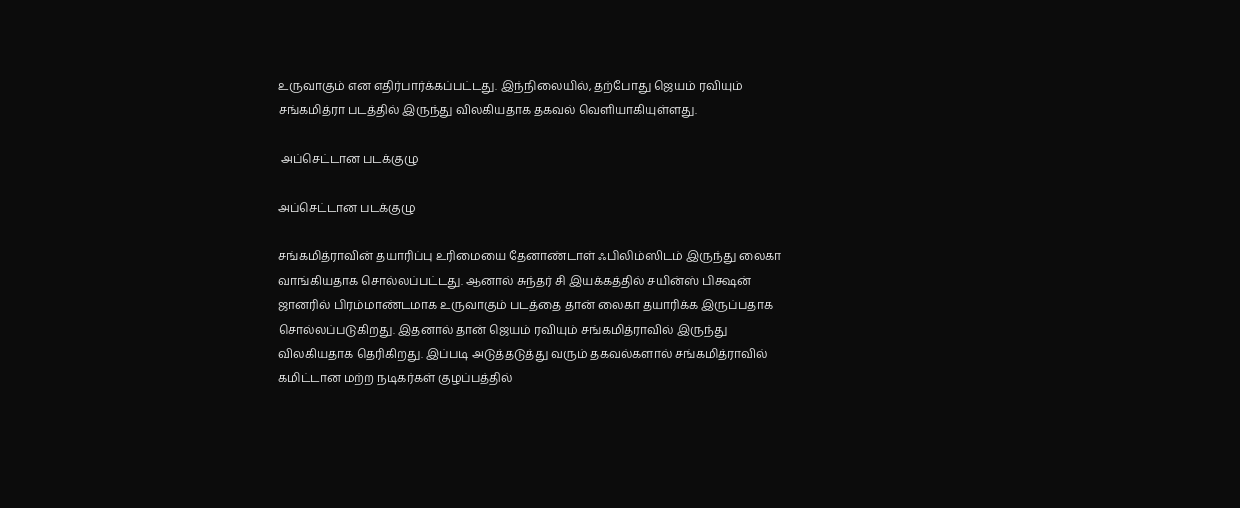உருவாகும் என எதிர்பார்க்கப்பட்டது. இந்நிலையில், தற்போது ஜெயம் ரவியும் சங்கமித்ரா படத்தில் இருந்து விலகியதாக தகவல் வெளியாகியுள்ளது.

 அப்செட்டான படக்குழு

அப்செட்டான படக்குழு

சங்கமித்ராவின் தயாரிப்பு உரிமையை தேனாண்டாள் ஃபிலிம்ஸிடம் இருந்து லைகா வாங்கியதாக சொல்லப்பட்டது. ஆனால் சுந்தர் சி இயக்கத்தில் சயின்ஸ் பிக்ஷன் ஜானரில் பிரம்மாண்டமாக உருவாகும் படத்தை தான் லைகா தயாரிக்க இருப்பதாக சொல்லப்படுகிறது. இதனால் தான் ஜெயம் ரவியும் சங்கமித்ராவில் இருந்து விலகியதாக தெரிகிறது. இப்படி அடுத்தடுத்து வரும் தகவல்களால் சங்கமித்ராவில் கமிட்டான மற்ற நடிகர்கள் குழப்பத்தில்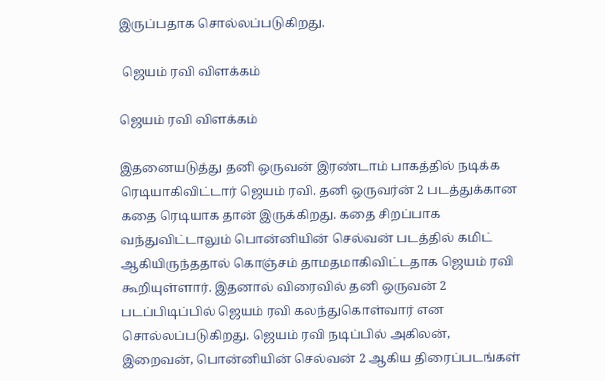இருப்பதாக சொல்லப்படுகிறது.

 ஜெயம் ரவி விளக்கம்

ஜெயம் ரவி விளக்கம்

இதனையடுத்து தனி ஒருவன் இரண்டாம் பாகத்தில் நடிக்க ரெடியாகிவிட்டார் ஜெயம் ரவி. தனி ஒருவர்ன் 2 படத்துக்கான கதை ரெடியாக தான் இருக்கிறது. கதை சிறப்பாக வந்துவிட்டாலும் பொன்னியின் செல்வன் படத்தில் கமிட் ஆகியிருந்ததால் கொஞ்சம் தாமதமாகிவிட்டதாக ஜெயம் ரவி கூறியுள்ளார். இதனால் விரைவில் தனி ஒருவன் 2 படப்பிடிப்பில் ஜெயம் ரவி கலந்துகொள்வார் என சொல்லப்படுகிறது. ஜெயம் ரவி நடிப்பில் அகிலன், இறைவன், பொன்னியின் செல்வன் 2 ஆகிய திரைப்படங்கள்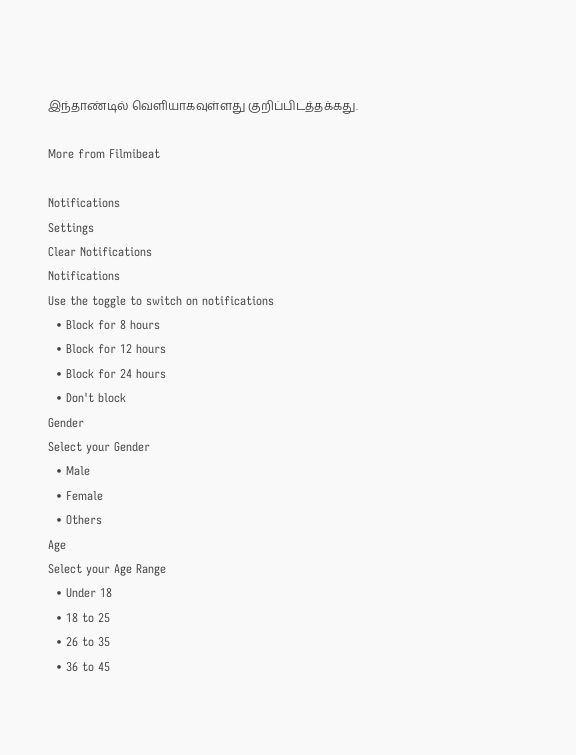இந்தாண்டில் வெளியாகவுள்ளது குறிப்பிடத்தக்கது.

More from Filmibeat

Notifications
Settings
Clear Notifications
Notifications
Use the toggle to switch on notifications
  • Block for 8 hours
  • Block for 12 hours
  • Block for 24 hours
  • Don't block
Gender
Select your Gender
  • Male
  • Female
  • Others
Age
Select your Age Range
  • Under 18
  • 18 to 25
  • 26 to 35
  • 36 to 45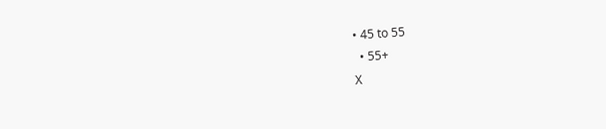• 45 to 55
  • 55+
X